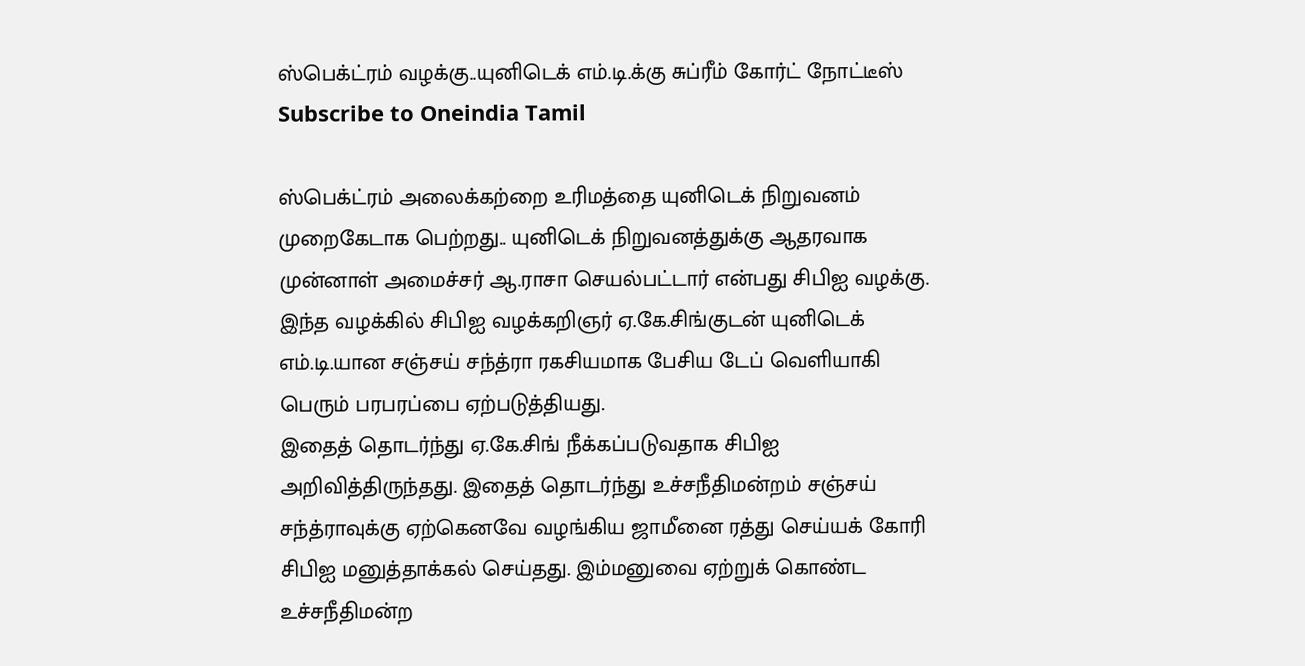ஸ்பெக்ட்ரம் வழக்கு..யுனிடெக் எம்.டி.க்கு சுப்ரீம் கோர்ட் நோட்டீஸ்
Subscribe to Oneindia Tamil

ஸ்பெக்ட்ரம் அலைக்கற்றை உரிமத்தை யுனிடெக் நிறுவனம் முறைகேடாக பெற்றது.. யுனிடெக் நிறுவனத்துக்கு ஆதரவாக முன்னாள் அமைச்சர் ஆ.ராசா செயல்பட்டார் என்பது சிபிஐ வழக்கு. இந்த வழக்கில் சிபிஐ வழக்கறிஞர் ஏ.கே.சிங்குடன் யுனிடெக் எம்.டி.யான சஞ்சய் சந்த்ரா ரகசியமாக பேசிய டேப் வெளியாகி பெரும் பரபரப்பை ஏற்படுத்தியது.
இதைத் தொடர்ந்து ஏ.கே.சிங் நீக்கப்படுவதாக சிபிஐ அறிவித்திருந்தது. இதைத் தொடர்ந்து உச்சநீதிமன்றம் சஞ்சய் சந்த்ராவுக்கு ஏற்கெனவே வழங்கிய ஜாமீனை ரத்து செய்யக் கோரி சிபிஐ மனுத்தாக்கல் செய்தது. இம்மனுவை ஏற்றுக் கொண்ட உச்சநீதிமன்ற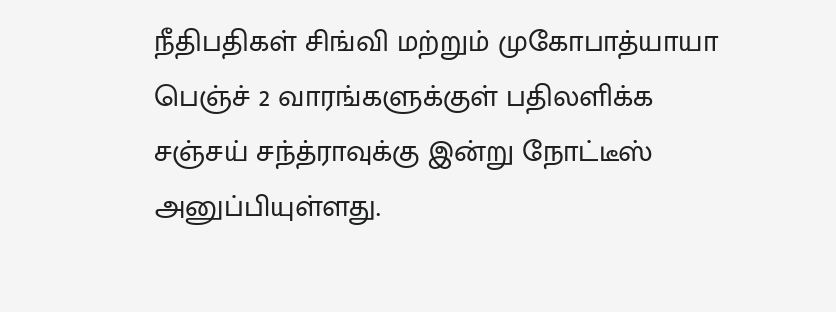நீதிபதிகள் சிங்வி மற்றும் முகோபாத்யாயா பெஞ்ச் 2 வாரங்களுக்குள் பதிலளிக்க சஞ்சய் சந்த்ராவுக்கு இன்று நோட்டீஸ் அனுப்பியுள்ளது.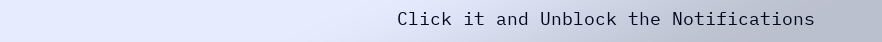Click it and Unblock the Notifications